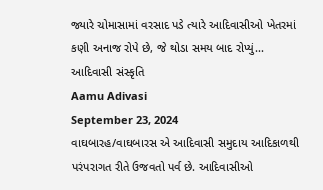જ્યારે ચોમાસામાં વરસાદ પડે ત્યારે આદિવાસીઓ ખેતરમાં કણી અનાજ રોપે છે, જે થોડા સમય બાદ રોપ્યું...
આદિવાસી સંસ્કૃતિ
Aamu Adivasi
September 23, 2024
વાઘબારહ/વાઘબારસ એ આદિવાસી સમુદાય આદિકાળથી પરંપરાગત રીતે ઉજવતો પર્વ છે. આદિવાસીઓ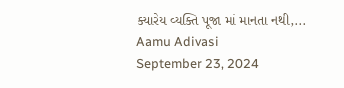ક્યારેય વ્યક્તિ પૂજા માં માનતા નથી,...
Aamu Adivasi
September 23, 2024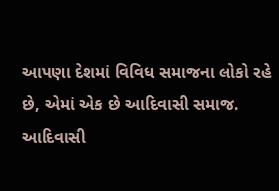આપણા દેશમાં વિવિધ સમાજના લોકો રહે છે, એમાં એક છે આદિવાસી સમાજ. આદિવાસી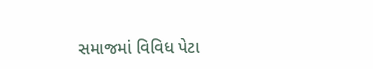સમાજમાં વિવિધ પેટા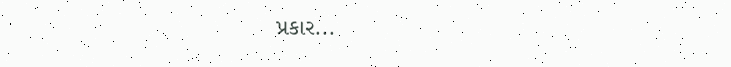પ્રકાર...